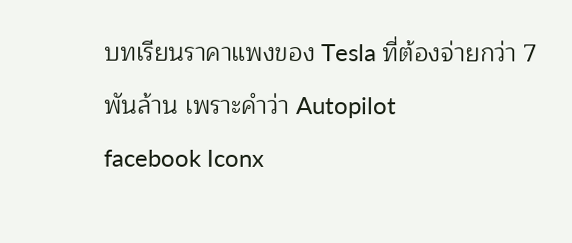บทเรียนราคาแพงของ Tesla ที่ต้องจ่ายกว่า 7 พันล้าน เพราะคำว่า Autopilot
facebook Iconx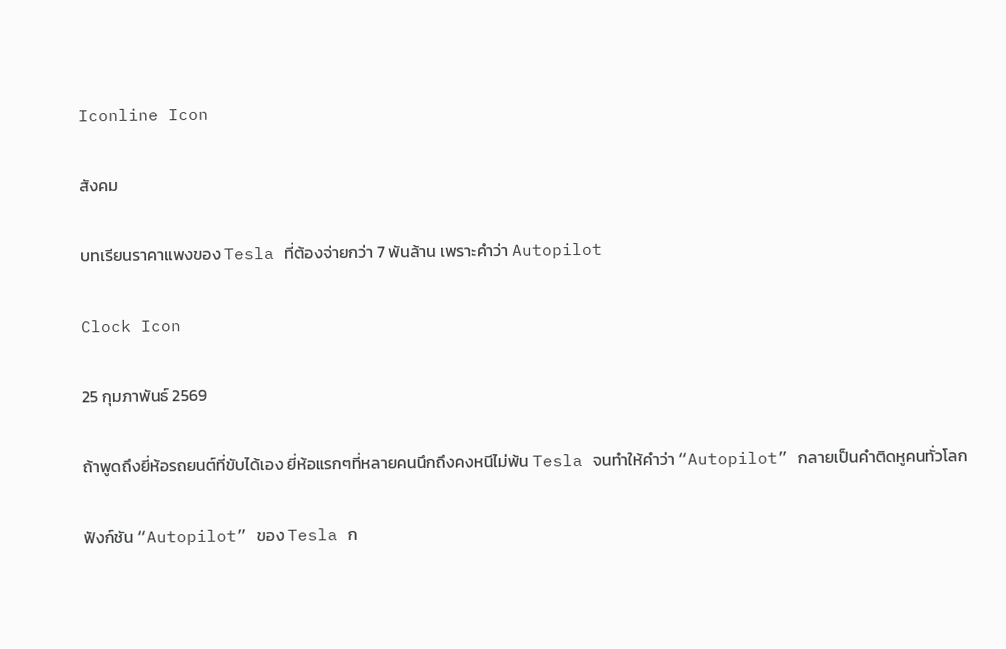Iconline Icon

สังคม

บทเรียนราคาแพงของ Tesla ที่ต้องจ่ายกว่า 7 พันล้าน เพราะคำว่า Autopilot

Clock Icon

25 กุมภาพันธ์ 2569

ถ้าพูดถึงยี่ห้อรถยนต์ที่ขับได้เอง ยี่ห้อแรกๆที่หลายคนนึกถึงคงหนีไม่พ้น Tesla จนทำให้คำว่า “Autopilot” กลายเป็นคำติดหูคนทั่วโลก

ฟังก์ชัน “Autopilot” ของ Tesla ก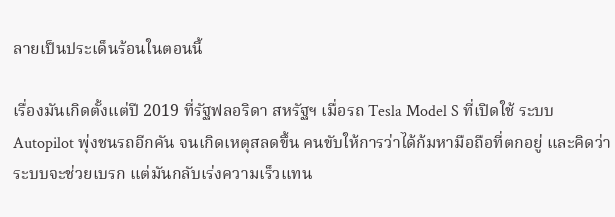ลายเป็นประเด็นร้อนในตอนนี้

เรื่องมันเกิดตั้งแต่ปี 2019 ที่รัฐฟลอริดา สหรัฐฯ เมื่อรถ Tesla Model S ที่เปิดใช้ ระบบ Autopilot พุ่งชนรถอีกคัน จนเกิดเหตุสลดขึ้น คนขับให้การว่าได้ก้มหามือถือที่ตกอยู่ และคิดว่าระบบจะช่วยเบรก แต่มันกลับเร่งความเร็วแทน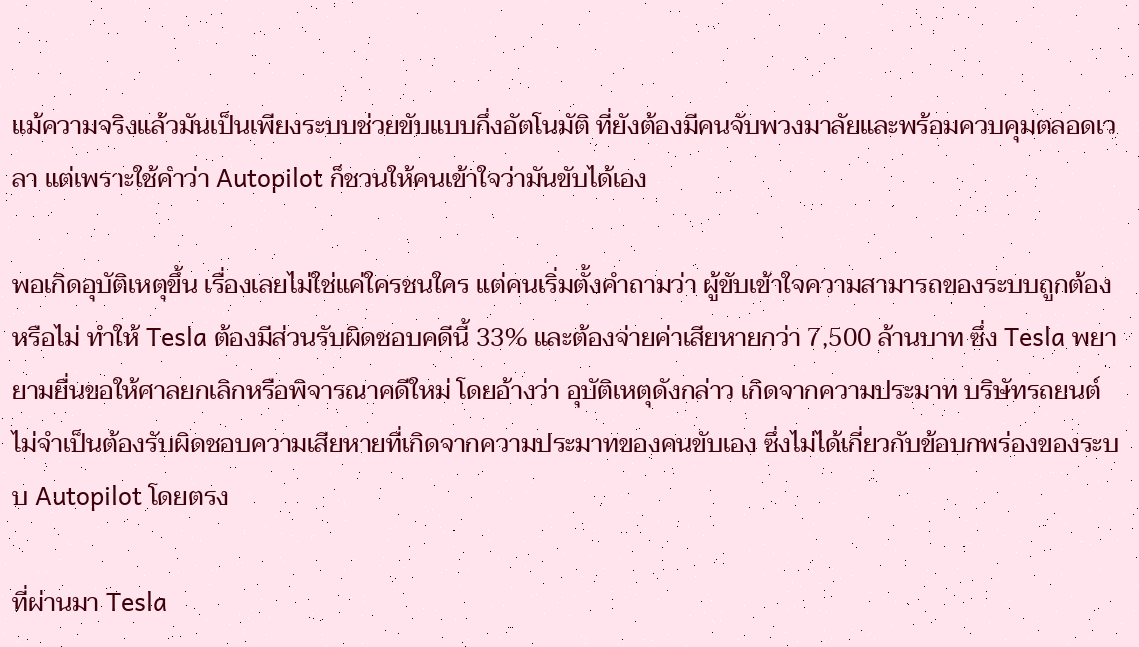แม้ความจริงแล้วมันเป็นเพียงระบบช่วยขับแบบกึ่งอัตโนมัติ ที่ยังต้องมีคนจับพวงมาลัยและพร้อมควบคุมตลอดเวลา แต่เพราะใช้คำว่า Autopilot ก็ชวนให้คนเข้าใจว่ามันขับได้เอง

พอเกิดอุบัติเหตุขึ้น เรื่องเลยไม่ใช่แค่ใครชนใคร แต่คนเริ่มตั้งคำถามว่า ผู้ขับเข้าใจความสามารถของระบบถูกต้องหรือไม่ ทำให้ Tesla ต้องมีส่วนรับผิดชอบคดีนี้ 33% และต้องจ่ายค่าเสียหายกว่า 7,500 ล้านบาท ซึ่ง Tesla พยายามยื่นขอให้ศาลยกเลิกหรือพิจารณาคดีใหม่ โดยอ้างว่า อุบัติเหตุดังกล่าว เกิดจากความประมาท บริษัทรถยนต์ไม่จำเป็นต้องรับผิดชอบความเสียหายที่เกิดจากความประมาทของคนขับเอง ซึ่งไม่ได้เกี่ยวกับข้อบกพร่องของระบบ Autopilot โดยตรง

ที่ผ่านมา Tesla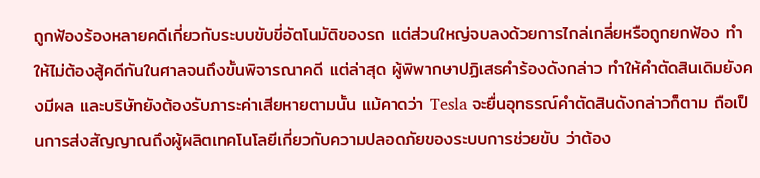ถูกฟ้องร้องหลายคดีเกี่ยวกับระบบขับขี่อัตโนมัติของรถ แต่ส่วนใหญ่จบลงด้วยการไกล่เกลี่ยหรือถูกยกฟ้อง ทำให้ไม่ต้องสู้คดีกันในศาลจนถึงขั้นพิจารณาคดี แต่ล่าสุด ผู้พิพากษาปฏิเสธคำร้องดังกล่าว ทำให้คำตัดสินเดิมยังคงมีผล และบริษัทยังต้องรับภาระค่าเสียหายตามนั้น แม้คาดว่า Tesla จะยื่นอุทธรณ์คำตัดสินดังกล่าวก็ตาม ถือเป็นการส่งสัญญาณถึงผู้ผลิตเทคโนโลยีเกี่ยวกับความปลอดภัยของระบบการช่วยขับ ว่าต้อง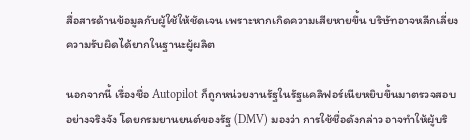สื่อสารด้านข้อมูลกับผู้ใช้ให้ชัดเจน เพราะหากเกิดความเสียหายขึ้น บริษัทอาจหลีกเลี่ยงความรับผิดได้ยากในฐานะผู้ผลิต

นอกจากนี้ เรื่องชื่อ Autopilot ก็ถูกหน่วยงานรัฐในรัฐแคลิฟอร์เนียหยิบขึ้นมาตรวจสอบอย่างจริงจัง โดยกรมยานยนต์ของรัฐ (DMV) มองว่า การใช้ชื่อดังกล่าว อาจทำให้ผู้บริ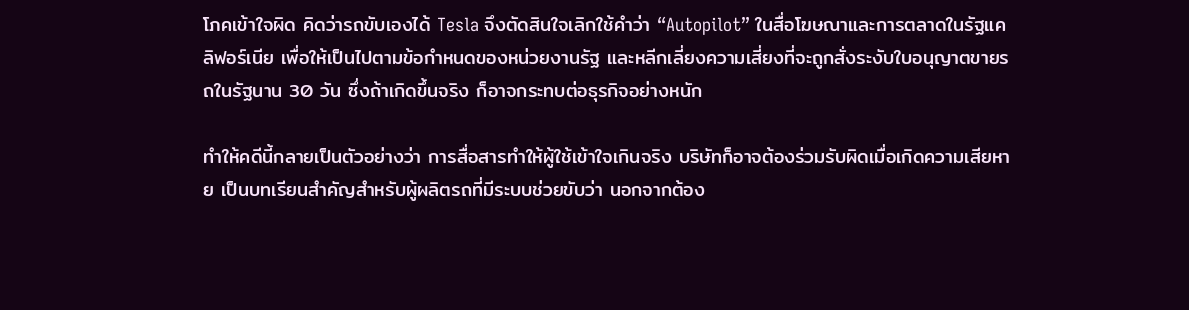โภคเข้าใจผิด คิดว่ารถขับเองได้ Tesla จึงตัดสินใจเลิกใช้คำว่า “Autopilot” ในสื่อโฆษณาและการตลาดในรัฐแคลิฟอร์เนีย เพื่อให้เป็นไปตามข้อกำหนดของหน่วยงานรัฐ และหลีกเลี่ยงความเสี่ยงที่จะถูกสั่งระงับใบอนุญาตขายรถในรัฐนาน 30 วัน ซึ่งถ้าเกิดขึ้นจริง ก็อาจกระทบต่อธุรกิจอย่างหนัก

ทำให้คดีนี้กลายเป็นตัวอย่างว่า การสื่อสารทำให้ผู้ใช้เข้าใจเกินจริง บริษัทก็อาจต้องร่วมรับผิดเมื่อเกิดความเสียหาย เป็นบทเรียนสำคัญสำหรับผู้ผลิตรถที่มีระบบช่วยขับว่า นอกจากต้อง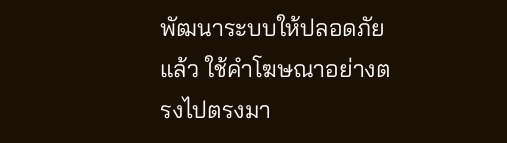พัฒนาระบบให้ปลอดภัยแล้ว ใช้คำโฆษณาอย่างตรงไปตรงมา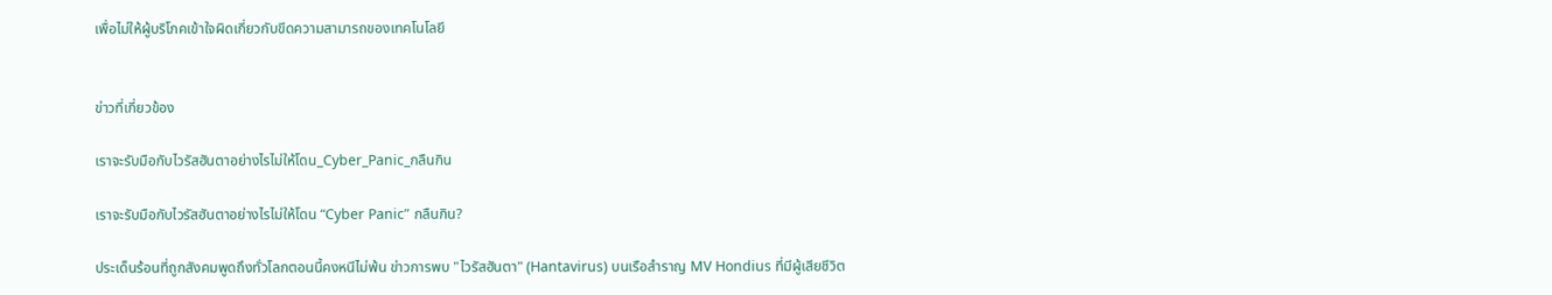เพื่อไม่ให้ผู้บริโภคเข้าใจผิดเกี่ยวกับขีดความสามารถของเทคโนโลยี


ข่าวที่เกี่ยวข้อง

เราจะรับมือกับไวรัสฮันตาอย่างไรไม่ให้โดน_Cyber_Panic_กลืนกิน

เราจะรับมือกับไวรัสฮันตาอย่างไรไม่ให้โดน “Cyber Panic” กลืนกิน?

ประเด็นร้อนที่ถูกสังคมพูดถึงทั่วโลกตอนนี้คงหนีไม่พ้น ข่าวการพบ "ไวรัสฮันตา" (Hantavirus) บนเรือสำราญ MV Hondius ที่มีผู้เสียชีวิต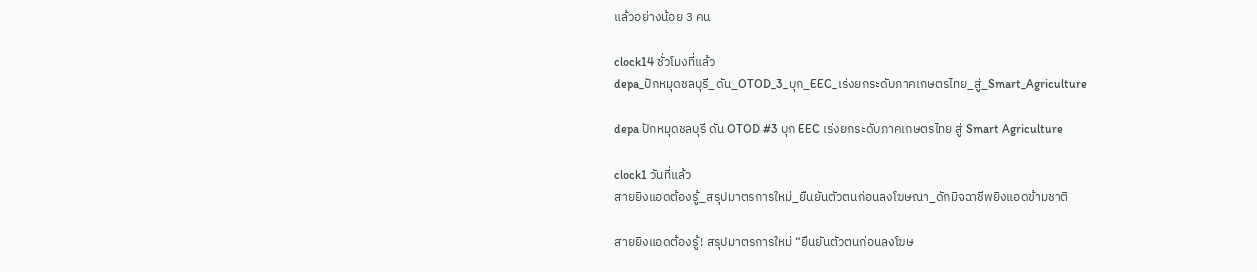แล้วอย่างน้อย 3 คน

clock14 ชั่วโมงที่แล้ว
depa_ปักหมุดชลบุรี_ดัน_OTOD_3_บุก_EEC_เร่งยกระดับภาคเกษตรไทย_สู่_Smart_Agriculture

depa ปักหมุดชลบุรี ดัน OTOD #3 บุก EEC เร่งยกระดับภาคเกษตรไทย สู่ Smart Agriculture

clock1 วันที่แล้ว
สายยิงแอดต้องรู้_สรุปมาตรการใหม่_ยืนยันตัวตนก่อนลงโฆษณา_ดักมิจฉาชีพยิงแอดข้ามชาติ

สายยิงแอดต้องรู้! สรุปมาตรการใหม่ “ยืนยันตัวตนก่อนลงโฆษ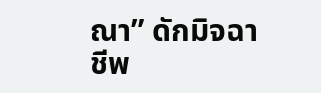ณา” ดักมิจฉาชีพ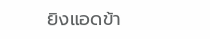ยิงแอดข้า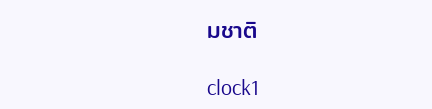มชาติ

clock1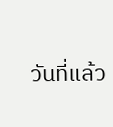วันที่แล้ว